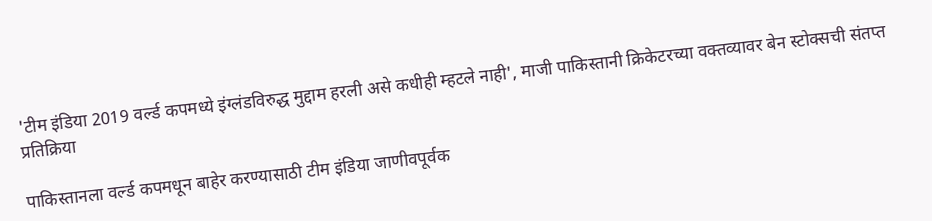'टीम इंडिया 2019 वर्ल्ड कपमध्ये इंग्लंडविरुद्ध मुद्दाम हरली असे कधीही म्हटले नाही', माजी पाकिस्तानी क्रिकेटरच्या वक्तव्यावर बेन स्टोक्सची संतप्त प्रतिक्रिया

पाकिस्तानला वर्ल्ड कपमधून बाहेर करण्यासाठी टीम इंडिया जाणीवपूर्वक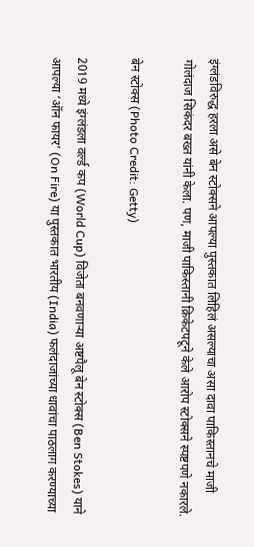इंग्लंडविरुद्ध हरला असे बेन स्टोक्सने आपल्या पुस्तकात लिहिलं असल्याचा असा दावा पाकिस्तानचे माजी गोलंदाज सिकंदर बख्त यांनी केला. पण, माजी पाकिस्तानी क्रिकेटपटूने केले आरोप स्टोक्सने स्पष्टपणे नकारले.

बेन स्टोक्स (Photo Credit: Getty)

2019 मध्ये इंग्लंडला वर्ल्ड कप (World Cup) विजेता बनवणाऱ्या अष्टपैलू बेन स्टोक्स (Ben Stokes) याने आपल्या ‘ऑन फायर’ (On Fire) या पुस्तकात भारतीय (India) फलंदाजांच्या धावांचा पाठलाग करण्याच्या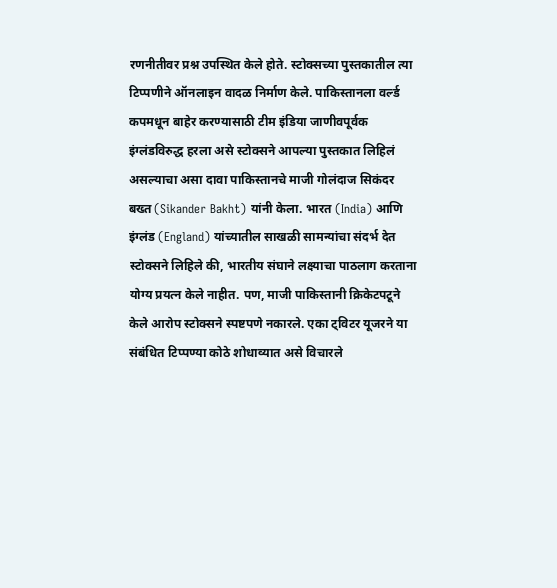रणनीतीवर प्रश्न उपस्थित केले होते. स्टोक्सच्या पुस्तकातील त्या टिप्पणीने ऑनलाइन वादळ निर्माण केले. पाकिस्तानला वर्ल्ड कपमधून बाहेर करण्यासाठी टीम इंडिया जाणीवपूर्वक इंग्लंडविरुद्ध हरला असे स्टोक्सने आपल्या पुस्तकात लिहिलं असल्याचा असा दावा पाकिस्तानचे माजी गोलंदाज सिकंदर बख्त (Sikander Bakht) यांनी केला. भारत (India) आणि इंग्लंड (England) यांच्यातील साखळी सामन्यांचा संदर्भ देत स्टोक्सने लिहिले की, भारतीय संघाने लक्ष्याचा पाठलाग करताना योग्य प्रयत्न केले नाहीत. पण, माजी पाकिस्तानी क्रिकेटपटूने केले आरोप स्टोक्सने स्पष्टपणे नकारले. एका ट्विटर यूजरने या संबंधित टिप्पण्या कोठे शोधाव्यात असे विचारले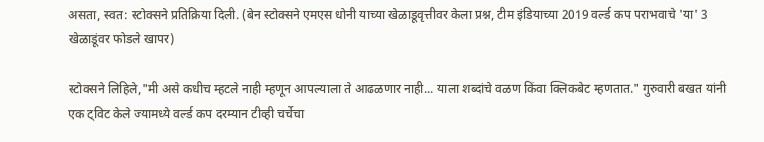असता, स्वत: स्टोक्सने प्रतिक्रिया दिली. (बेन स्टोक्सने एमएस धोनी याच्या खेळाडूवृत्तीवर केला प्रश्न, टीम इंडियाच्या 2019 वर्ल्ड कप पराभवाचे 'या' 3 खेळाडूंवर फोडले खापर)

स्टोक्सने लिहिले,"मी असे कधीच म्हटले नाही म्हणून आपल्याला ते आढळणार नाही... याला शब्दांचे वळण किंवा क्लिकबेट म्हणतात." गुरुवारी बखत यांनी एक ट्विट केले ज्यामध्ये वर्ल्ड कप दरम्यान टीव्ही चर्चेचा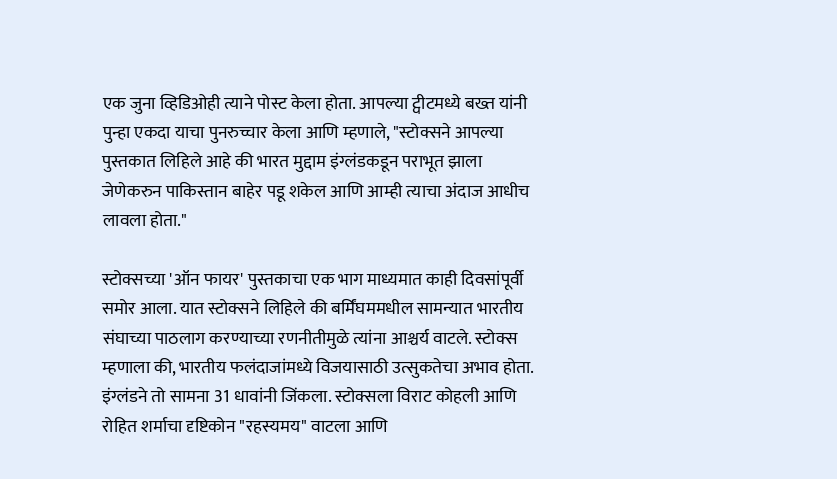एक जुना व्हिडिओही त्याने पोस्ट केला होता. आपल्या ट्वीटमध्ये बख्त यांनी पुन्हा एकदा याचा पुनरुच्चार केला आणि म्हणाले, "स्टोक्सने आपल्या पुस्तकात लिहिले आहे की भारत मुद्दाम इंग्लंडकडून पराभूत झाला जेणेकरुन पाकिस्तान बाहेर पडू शकेल आणि आम्ही त्याचा अंदाज आधीच लावला होता."

स्टोक्सच्या 'ऑन फायर' पुस्तकाचा एक भाग माध्यमात काही दिवसांपूर्वी समोर आला. यात स्टोक्सने लिहिले की बर्मिंघममधील सामन्यात भारतीय संघाच्या पाठलाग करण्याच्या रणनीतीमुळे त्यांना आश्चर्य वाटले. स्टोक्स म्हणाला की, भारतीय फलंदाजांमध्ये विजयासाठी उत्सुकतेचा अभाव होता. इंग्लंडने तो सामना 31 धावांनी जिंकला. स्टोक्सला विराट कोहली आणि रोहित शर्माचा दृष्टिकोन "रहस्यमय" वाटला आणि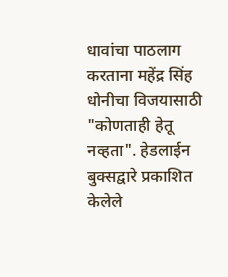धावांचा पाठलाग करताना महेंद्र सिंह धोनीचा विजयासाठी "कोणताही हेतू नव्हता". हेडलाईन बुक्सद्वारे प्रकाशित केलेले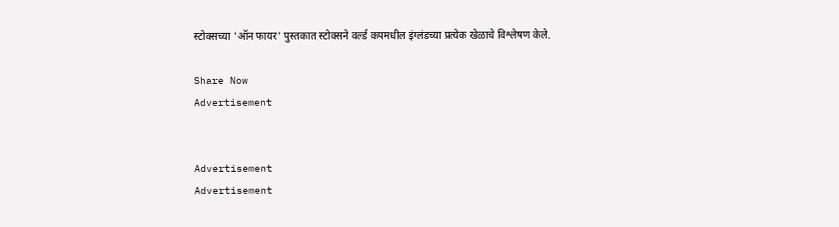स्टोक्सच्या 'ऑन फायर' पुस्तकात स्टोक्सने वर्ल्ड कपमधील इंग्लंडच्या प्रत्येक खेळाचे विश्लेषण केले.

Share Now
Advertisement


Advertisement
Advertisement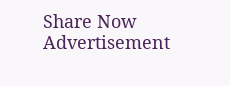Share Now
Advertisement